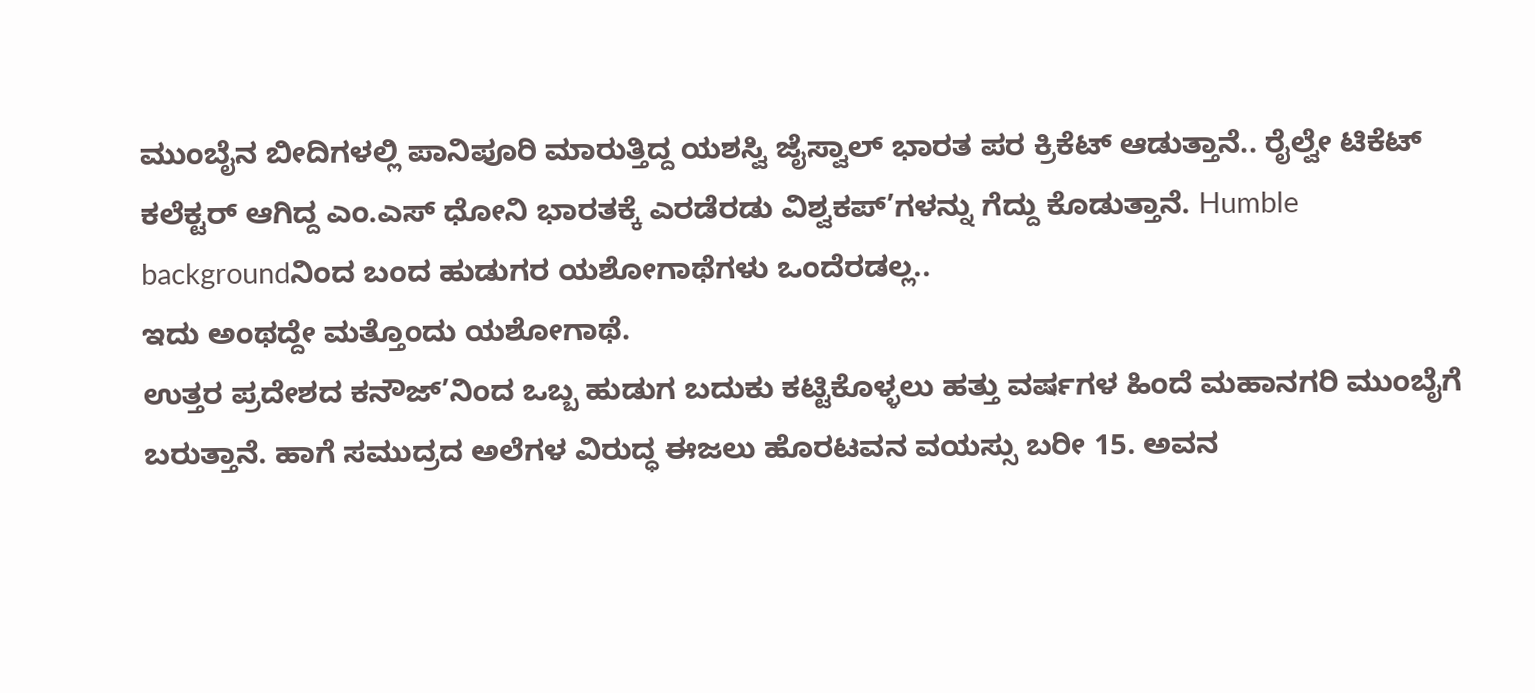ಮುಂಬೈನ ಬೀದಿಗಳಲ್ಲಿ ಪಾನಿಪೂರಿ ಮಾರುತ್ತಿದ್ದ ಯಶಸ್ವಿ ಜೈಸ್ವಾಲ್ ಭಾರತ ಪರ ಕ್ರಿಕೆಟ್ ಆಡುತ್ತಾನೆ.. ರೈಲ್ವೇ ಟಿಕೆಟ್ ಕಲೆಕ್ಟರ್ ಆಗಿದ್ದ ಎಂ.ಎಸ್ ಧೋನಿ ಭಾರತಕ್ಕೆ ಎರಡೆರಡು ವಿಶ್ವಕಪ್’ಗಳನ್ನು ಗೆದ್ದು ಕೊಡುತ್ತಾನೆ. Humble backgroundನಿಂದ ಬಂದ ಹುಡುಗರ ಯಶೋಗಾಥೆಗಳು ಒಂದೆರಡಲ್ಲ..
ಇದು ಅಂಥದ್ದೇ ಮತ್ತೊಂದು ಯಶೋಗಾಥೆ.
ಉತ್ತರ ಪ್ರದೇಶದ ಕನೌಜ್’ನಿಂದ ಒಬ್ಬ ಹುಡುಗ ಬದುಕು ಕಟ್ಟಿಕೊಳ್ಳಲು ಹತ್ತು ವರ್ಷಗಳ ಹಿಂದೆ ಮಹಾನಗರಿ ಮುಂಬೈಗೆ ಬರುತ್ತಾನೆ. ಹಾಗೆ ಸಮುದ್ರದ ಅಲೆಗಳ ವಿರುದ್ಧ ಈಜಲು ಹೊರಟವನ ವಯಸ್ಸು ಬರೀ 15. ಅವನ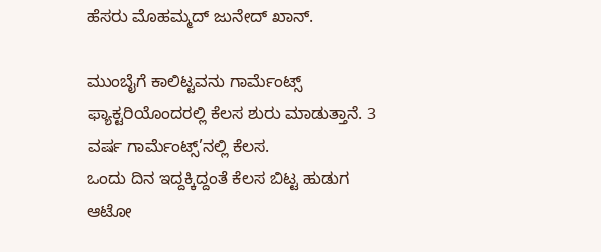ಹೆಸರು ಮೊಹಮ್ಮದ್ ಜುನೇದ್ ಖಾನ್.

ಮುಂಬೈಗೆ ಕಾಲಿಟ್ಟವನು ಗಾರ್ಮೆಂಟ್ಸ್ ಫ್ಯಾಕ್ಟರಿಯೊಂದರಲ್ಲಿ ಕೆಲಸ ಶುರು ಮಾಡುತ್ತಾನೆ. 3 ವರ್ಷ ಗಾರ್ಮೆಂಟ್ಸ್’ನಲ್ಲಿ ಕೆಲಸ.
ಒಂದು ದಿನ ಇದ್ದಕ್ಕಿದ್ದಂತೆ ಕೆಲಸ ಬಿಟ್ಟ ಹುಡುಗ ಆಟೋ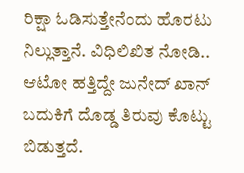ರಿಕ್ಷಾ ಓಡಿಸುತ್ತೇನೆಂದು ಹೊರಟು ನಿಲ್ಲುತ್ತಾನೆ. ವಿಧಿಲಿಖಿತ ನೋಡಿ.. ಆಟೋ ಹತ್ತಿದ್ದೇ ಜುನೇದ್ ಖಾನ್ ಬದುಕಿಗೆ ದೊಡ್ಡ ತಿರುವು ಕೊಟ್ಟು ಬಿಡುತ್ತದೆ.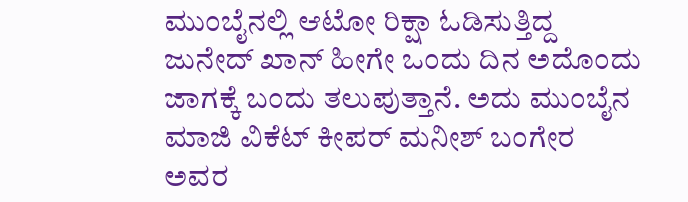ಮುಂಬೈನಲ್ಲಿ ಆಟೋ ರಿಕ್ಷಾ ಓಡಿಸುತ್ತಿದ್ದ ಜುನೇದ್ ಖಾನ್ ಹೀಗೇ ಒಂದು ದಿನ ಅದೊಂದು ಜಾಗಕ್ಕೆ ಬಂದು ತಲುಪುತ್ತಾನೆ. ಅದು ಮುಂಬೈನ ಮಾಜಿ ವಿಕೆಟ್ ಕೀಪರ್ ಮನೀಶ್ ಬಂಗೇರ ಅವರ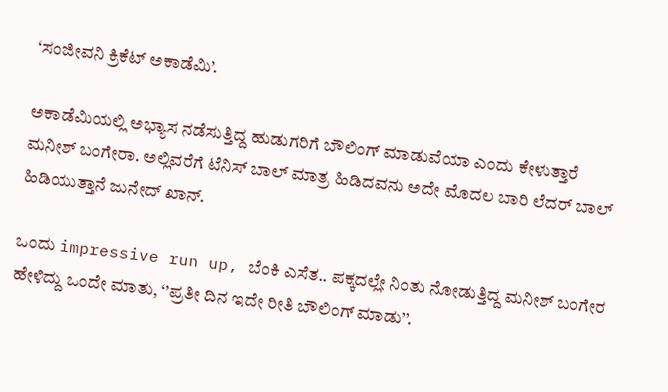‘ಸಂಜೀವನಿ ಕ್ರಿಕೆಟ್ ಅಕಾಡೆಮಿ’.

ಅಕಾಡೆಮಿಯಲ್ಲಿ ಅಭ್ಯಾಸ ನಡೆಸುತ್ತಿದ್ದ ಹುಡುಗರಿಗೆ ಬೌಲಿಂಗ್ ಮಾಡುವೆಯಾ ಎಂದು ಕೇಳುತ್ತಾರೆ ಮನೀಶ್ ಬಂಗೇರಾ. ಅಲ್ಲಿವರೆಗೆ ಟೆನಿಸ್ ಬಾಲ್ ಮಾತ್ರ ಹಿಡಿದವನು ಅದೇ ಮೊದಲ ಬಾರಿ ಲೆದರ್ ಬಾಲ್ ಹಿಡಿಯುತ್ತಾನೆ ಜುನೇದ್ ಖಾನ್.

ಒಂದು impressive run up, ಬೆಂಕಿ ಎಸೆತ.. ಪಕ್ಕದಲ್ಲೇ ನಿಂತು ನೋಡುತ್ತಿದ್ದ ಮನೀಶ್ ಬಂಗೇರ ಹೇಳಿದ್ದು ಒಂದೇ ಮಾತು, ‘’ಪ್ರತೀ ದಿನ ಇದೇ ರೀತಿ ಬೌಲಿಂಗ್ ಮಾಡು’’.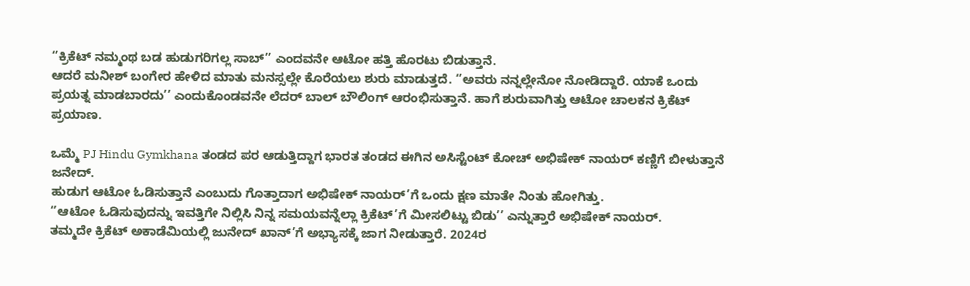‘’ಕ್ರಿಕೆಟ್ ನಮ್ಮಂಥ ಬಡ ಹುಡುಗರಿಗಲ್ಲ ಸಾಬ್’’ ಎಂದವನೇ ಆಟೋ ಹತ್ತಿ ಹೊರಟು ಬಿಡುತ್ತಾನೆ.
ಆದರೆ ಮನೀಶ್ ಬಂಗೇರ ಹೇಳಿದ ಮಾತು ಮನಸ್ಸಲ್ಲೇ ಕೊರೆಯಲು ಶುರು ಮಾಡುತ್ತದೆ. ‘’ಅವರು ನನ್ನಲ್ಲೇನೋ ನೋಡಿದ್ದಾರೆ. ಯಾಕೆ ಒಂದು ಪ್ರಯತ್ನ ಮಾಡಬಾರದು’’ ಎಂದುಕೊಂಡವನೇ ಲೆದರ್ ಬಾಲ್ ಬೌಲಿಂಗ್ ಆರಂಭಿಸುತ್ತಾನೆ. ಹಾಗೆ ಶುರುವಾಗಿತ್ತು ಆಟೋ ಚಾಲಕನ ಕ್ರಿಕೆಟ್ ಪ್ರಯಾಣ.

ಒಮ್ಮೆ PJ Hindu Gymkhana ತಂಡದ ಪರ ಆಡುತ್ತಿದ್ದಾಗ ಭಾರತ ತಂಡದ ಈಗಿನ ಅಸಿಸ್ಟೆಂಟ್ ಕೋಚ್ ಅಭಿಷೇಕ್ ನಾಯರ್ ಕಣ್ಣಿಗೆ ಬೀಳುತ್ತಾನೆ ಜನೇದ್.
ಹುಡುಗ ಆಟೋ ಓಡಿಸುತ್ತಾನೆ ಎಂಬುದು ಗೊತ್ತಾದಾಗ ಅಭಿಷೇಕ್ ನಾಯರ್’ಗೆ ಒಂದು ಕ್ಷಣ ಮಾತೇ ನಿಂತು ಹೋಗಿತ್ತು.
‘’ಆಟೋ ಓಡಿಸುವುದನ್ನು ಇವತ್ತಿಗೇ ನಿಲ್ಲಿಸಿ ನಿನ್ನ ಸಮಯವನ್ನೆಲ್ಲಾ ಕ್ರಿಕೆಟ್’ಗೆ ಮೀಸಲಿಟ್ಟು ಬಿಡು’’ ಎನ್ನುತ್ತಾರೆ ಅಭಿಷೇಕ್ ನಾಯರ್.
ತಮ್ಮದೇ ಕ್ರಿಕೆಟ್ ಅಕಾಡೆಮಿಯಲ್ಲಿ ಜುನೇದ್ ಖಾನ್’ಗೆ ಅಭ್ಯಾಸಕ್ಕೆ ಜಾಗ ನೀಡುತ್ತಾರೆ. 2024ರ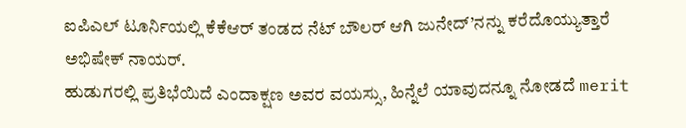ಐಪಿಎಲ್ ಟೂರ್ನಿಯಲ್ಲಿ ಕೆಕೆಆರ್ ತಂಡದ ನೆಟ್ ಬೌಲರ್ ಆಗಿ ಜುನೇದ್’ನನ್ನು ಕರೆದೊಯ್ಯುತ್ತಾರೆ ಅಭಿಷೇಕ್ ನಾಯರ್.
ಹುಡುಗರಲ್ಲಿ ಪ್ರತಿಭೆಯಿದೆ ಎಂದಾಕ್ಷಣ ಅವರ ವಯಸ್ಸು, ಹಿನ್ನೆಲೆ ಯಾವುದನ್ನೂ ನೋಡದೆ merit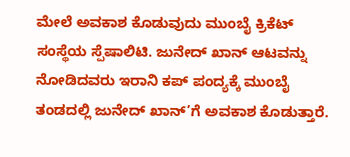ಮೇಲೆ ಅವಕಾಶ ಕೊಡುವುದು ಮುಂಬೈ ಕ್ರಿಕೆಟ್ ಸಂಸ್ಥೆಯ ಸ್ಪೆಷಾಲಿಟಿ. ಜುನೇದ್ ಖಾನ್ ಆಟವನ್ನು ನೋಡಿದವರು ಇರಾನಿ ಕಪ್ ಪಂದ್ಯಕ್ಕೆ ಮುಂಬೈ ತಂಡದಲ್ಲಿ ಜುನೇದ್ ಖಾನ್’ಗೆ ಅವಕಾಶ ಕೊಡುತ್ತಾರೆ.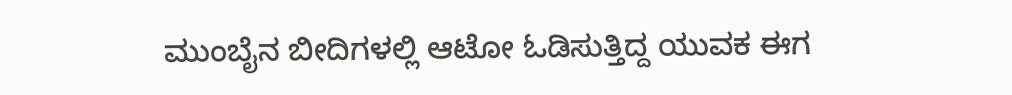ಮುಂಬೈನ ಬೀದಿಗಳಲ್ಲಿ ಆಟೋ ಓಡಿಸುತ್ತಿದ್ದ ಯುವಕ ಈಗ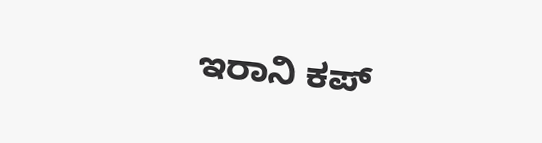ಇರಾನಿ ಕಪ್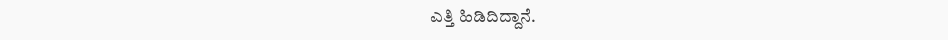ಎತ್ತಿ ಹಿಡಿದಿದ್ದಾನೆ.